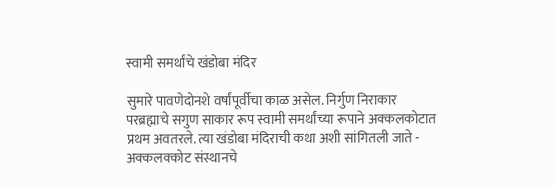स्वामी समर्थांचे खंडोबा मंदिर

सुमारे पावणेदोनशे वर्षांपूर्वीचा काळ असेल. निर्गुण निराकार परब्रह्माचे सगुण साकार रूप स्वामी समर्थांच्या रूपाने अक्कलकोटात प्रथम अवतरले. त्या खंडोबा मंदिराची कथा अशी सांगितली जाते - अक्कलक्कोट संस्थानचे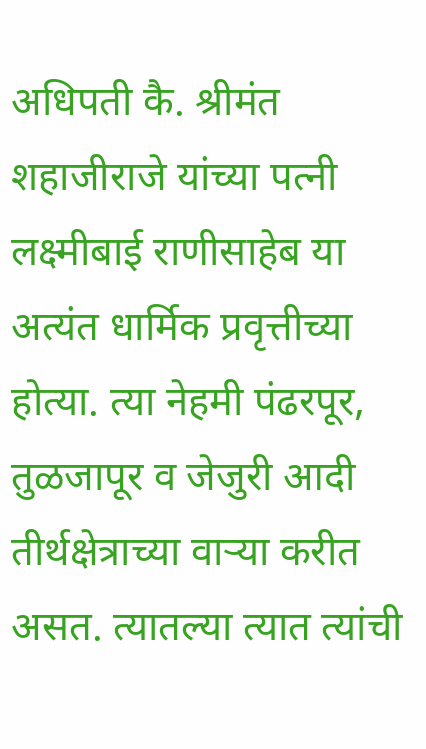अधिपती कै. श्रीमंत शहाजीराजे यांच्या पत्नी लक्ष्मीबाई राणीसाहेब या अत्यंत धार्मिक प्रवृत्तीच्या होत्या. त्या नेहमी पंढरपूर, तुळजापूर व जेजुरी आदी तीर्थक्षेत्राच्या वाऱ्या करीत असत. त्यातल्या त्यात त्यांची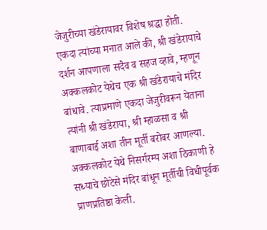जेजुरीच्या खंडेरायावर विशेष श्रद्धा होती. एकदा त्यांच्या मनात आले की, श्री खंडेरायाचे दर्शन आपणाला सदैव व सहज व्हावे, म्हणून अक्कलकोट येथेच एक श्री खंडेरायाचे मंदिर बांधावे. त्याप्रमाणे एकदा जेजुरीवरून येताना त्यांनी श्री खंडेराया, श्री म्हाळसा व श्री बाणाबाई अशा तीन मूर्ती बरोबर आणल्या. अक्कलकोट येथे निसर्गरम्य अशा ठिकाणी हे सध्याचे छोटेसे मंदिर बांधून मूर्तीची विधीपूर्वक प्राणप्रतिष्ठा केली.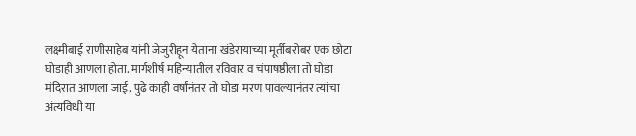लक्ष्मीबाई राणीसाहेब यांनी जेजुरीहून येताना खंडेरायाच्या मूर्तीबरोबर एक छोटा घोडाही आणला होता. मार्गशीर्ष महिन्यातील रविवार व चंपाषष्ठीला तो घोडा मंदिरात आणला जाई. पुढे काही वर्षांनंतर तो घोडा मरण पावल्यानंतर त्यांचा अंत्यविधी या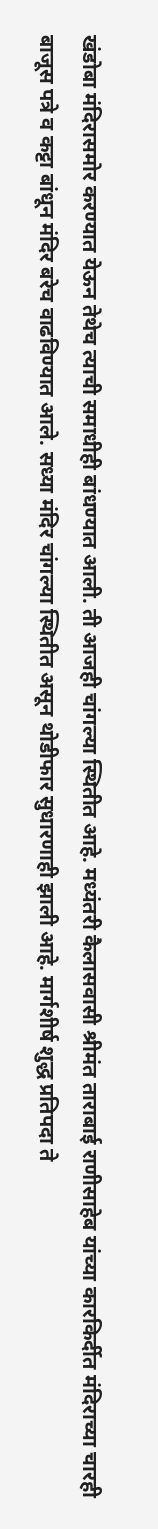खंडोबा मंदिरासमोर करण्यात येऊन तेथेच त्याची समाधीही बांधण्यात आली. ती आजही चांगल्या स्थितीत आहे. मध्यंतरी कैलासवासी श्रीमंत ताराबाई राणीसाहेब यांच्या कारकिर्दीत मंदिराच्या चारही बाजूस पत्रे व कट्टा बांधून मंदिर बरेच वाढविण्यात आले. सध्या मंदिर चांगल्या स्थितीत असून थोडीफार सुधारणाही झाली आहे. मार्गशीर्ष शुद्ध प्रतिपदा ते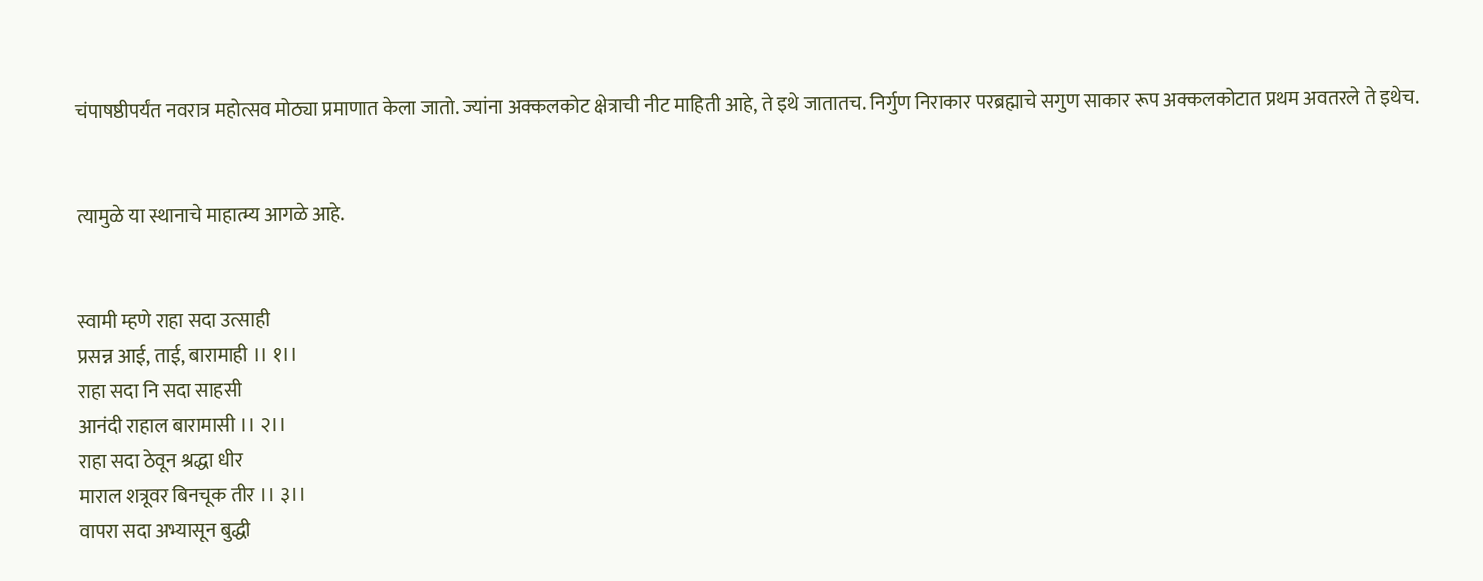चंपाषष्ठीपर्यंत नवरात्र महोत्सव मोठ्या प्रमाणात केला जातो. ज्यांना अक्कलकोट क्षेत्राची नीट माहिती आहे, ते इथे जातातच. निर्गुण निराकार परब्रह्माचे सगुण साकार रूप अक्कलकोटात प्रथम अवतरले ते इथेच.


त्यामुळे या स्थानाचे माहात्म्य आगळे आहे.


स्वामी म्हणे राहा सदा उत्साही
प्रसन्न आई, ताई, बारामाही ।। १।।
राहा सदा नि सदा साहसी
आनंदी राहाल बारामासी ।। २।।
राहा सदा ठेवून श्रद्धा धीर
माराल शत्रूवर बिनचूक तीर ।। ३।।
वापरा सदा अभ्यासून बुद्धी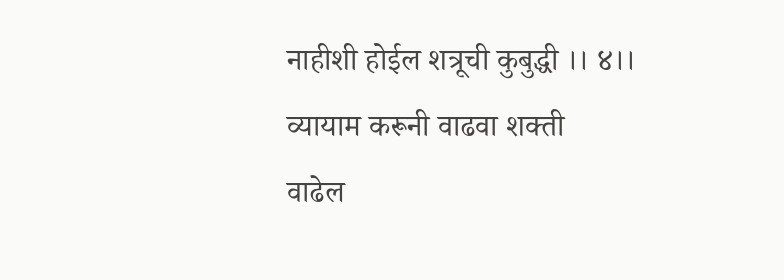नाहीशी होईल शत्रूची कुबुद्धी ।। ४।।
व्यायाम करूनी वाढवा शक्ती
वाढेल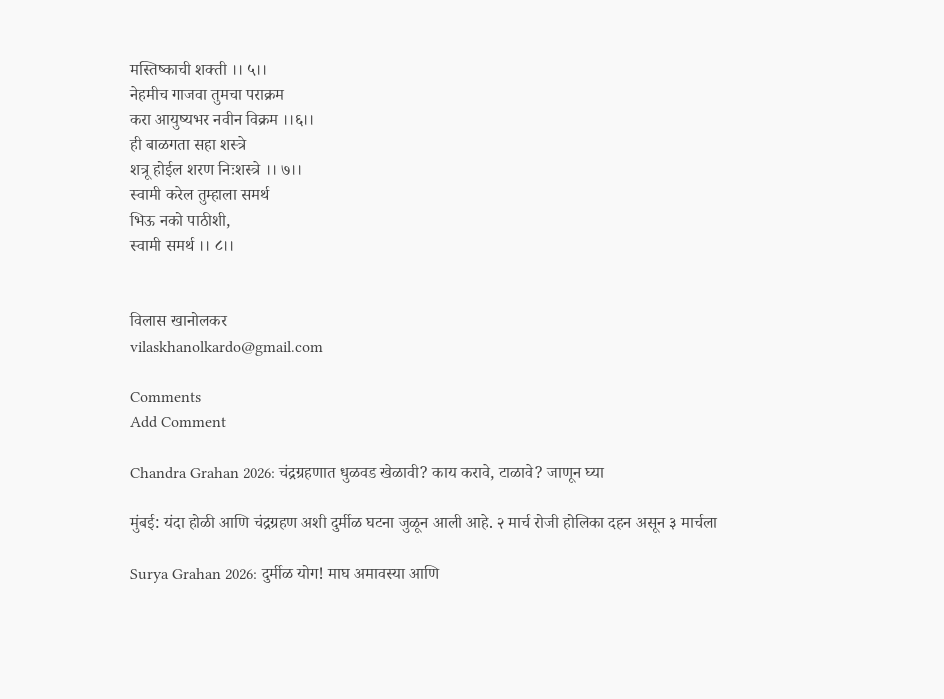मस्तिष्काची शक्ती ।। ५।।
नेहमीच गाजवा तुमचा पराक्रम
करा आयुष्यभर नवीन विक्रम ।।६।।
ही बाळगता सहा शस्त्रे
शत्रू होईल शरण निःशस्त्रे ।। ७।।
स्वामी करेल तुम्हाला समर्थ
भिऊ नको पाठीशी,
स्वामी समर्थ ।। ८।।


विलास खानोलकर
vilaskhanolkardo@gmail.com

Comments
Add Comment

Chandra Grahan 2026: चंद्रग्रहणात धुळवड खेळावी? काय करावे, टाळावे? जाणून घ्या

मुंबई: यंदा होळी आणि चंद्रग्रहण अशी दुर्मीळ घटना जुळून आली आहे. २ मार्च रोजी होलिका दहन असून ३ मार्चला

Surya Grahan 2026: दुर्मीळ योग! माघ अमावस्या आणि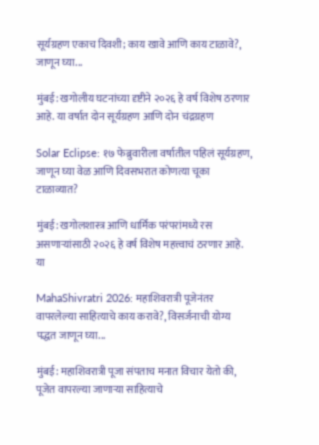सूर्यग्रहण एकाच दिवशी; काय खावे आणि काय टाळावे?, जाणून घ्या...

मुंबई: खगोलीय घटनांच्या दृष्टीने २०२६ हे वर्ष विशेष ठरणार आहे. या वर्षात दोन सूर्यग्रहण आणि दोन चंद्रग्रहण

Solar Eclipse: १७ फेब्रुवारीला वर्षातील पहिलं सूर्यग्रहण, जाणून घ्या वेळ आणि दिवसभरात कोणत्या चूका टाळाव्यात?

मुंबई: खगोलशास्त्र आणि धार्मिक परंपरांमध्ये रस असणाऱ्यांसाठी २०२६ हे वर्ष विशेष महत्त्वाचं ठरणार आहे. या

MahaShivratri 2026: महाशिवरात्री पूजेनंतर वापरलेल्या साहित्याचे काय करावे?, विसर्जनाची योग्य पद्धत जाणून घ्या...

मुंबई: महाशिवरात्री पूजा संपताच मनात विचार येतो की, पूजेत वापरल्या जाणाऱ्या साहित्याचे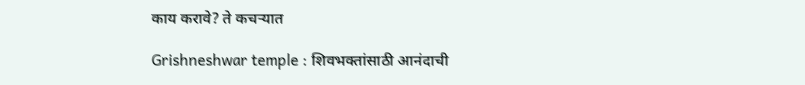काय करावे? ते कचऱ्यात

Grishneshwar temple : शिवभक्तांसाठी आनंदाची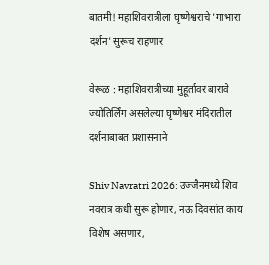बातमी! महाशिवरात्रीला घृष्णेश्वराचे 'गाभारा दर्शन' सुरूच राहणार

वेरूळ : महाशिवरात्रीच्या मुहूर्तावर बारावे ज्योतिर्लिंग असलेल्या घृष्णेश्वर मंदिरातील दर्शनाबाबत प्रशासनाने

Shiv Navratri 2026: उज्जैनमध्ये शिव नवरात्र कधी सुरू होणार, नऊ दिवसांत काय विशेष असणार,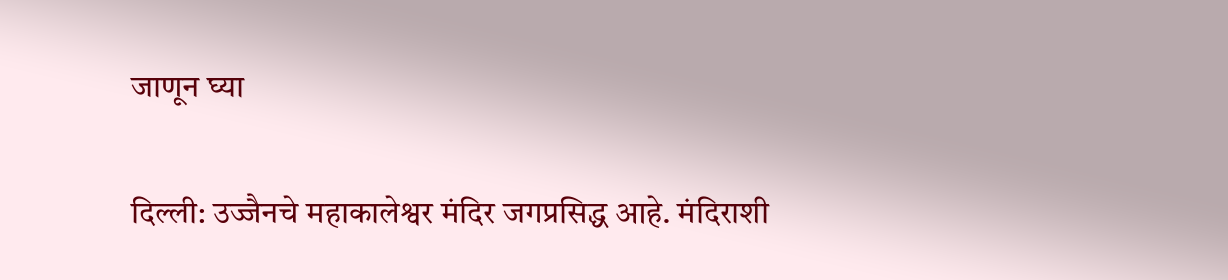जाणून घ्या

दिल्ली: उज्जैनचे महाकालेश्वर मंदिर जगप्रसिद्ध आहे. मंदिराशी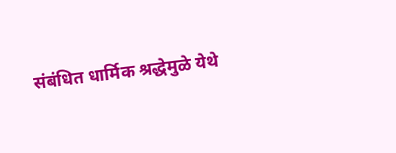संबंधित धार्मिक श्रद्धेमुळे येथे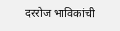दररोज भाविकांची